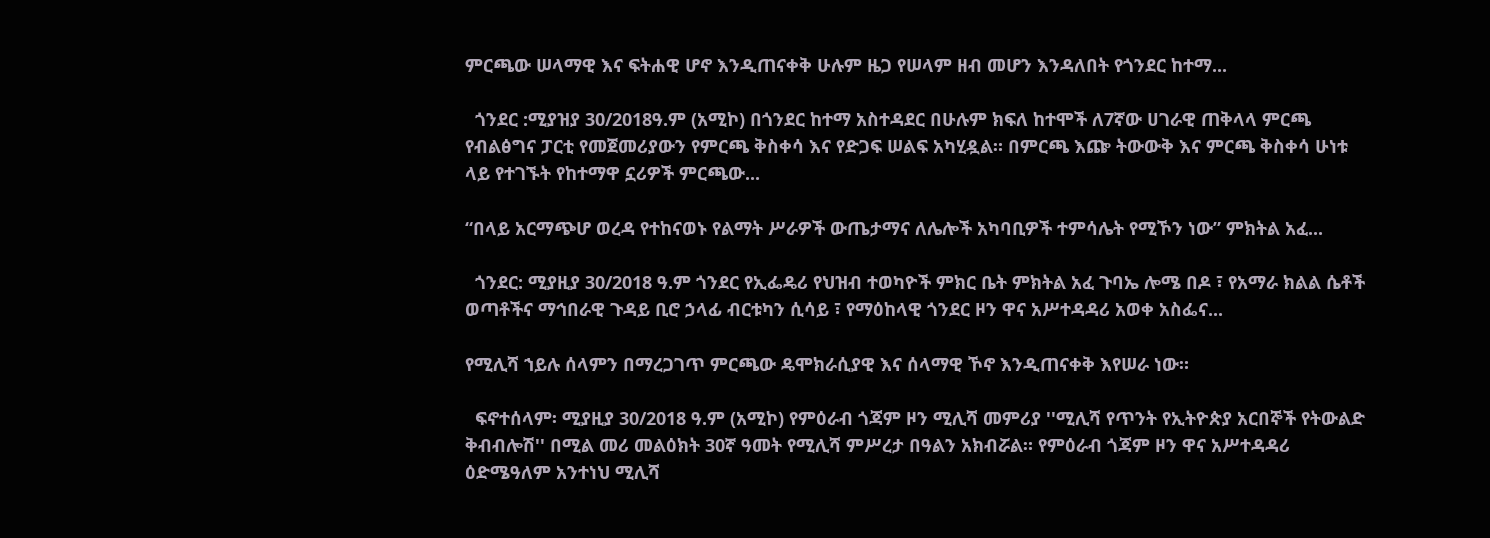ምርጫው ሠላማዊ እና ፍትሐዊ ሆኖ እንዲጠናቀቅ ሁሉም ዜጋ የሠላም ዘብ መሆን እንዳለበት የጎንደር ከተማ...

  ጎንደር :ሚያዝያ 30/2018ዓ.ም (አሚኮ) በጎንደር ከተማ አስተዳደር በሁሉም ክፍለ ከተሞች ለ7ኛው ሀገራዊ ጠቅላላ ምርጫ የብልፅግና ፓርቲ የመጀመሪያውን የምርጫ ቅስቀሳ እና የድጋፍ ሠልፍ አካሂዷል። በምርጫ እጬ ትውውቅ እና ምርጫ ቅስቀሳ ሁነቱ ላይ የተገኙት የከተማዋ ኗሪዎች ምርጫው...

“በላይ አርማጭሆ ወረዳ የተከናወኑ የልማት ሥራዎች ውጤታማና ለሌሎች አካባቢዎች ተምሳሌት የሚኾን ነው” ምክትል አፈ...

  ጎንደር: ሚያዚያ 30/2018 ዓ.ም ጎንደር የኢፌዴሪ የህዝብ ተወካዮች ምክር ቤት ምክትል አፈ ጉባኤ ሎሜ በዶ ፣ የአማራ ክልል ሴቶች ወጣቶችና ማኅበራዊ ጉዳይ ቢሮ ኃላፊ ብርቱካን ሲሳይ ፣ የማዕከላዊ ጎንደር ዞን ዋና አሥተዳዳሪ አወቀ አስፌና...

የሚሊሻ ኀይሉ ሰላምን በማረጋገጥ ምርጫው ዴሞክራሲያዊ እና ሰላማዊ ኾኖ እንዲጠናቀቅ እየሠራ ነው።

  ፍኖተሰላም፡ ሚያዚያ 30/2018 ዓ.ም (አሚኮ) የምዕራብ ጎጃም ዞን ሚሊሻ መምሪያ ''ሚሊሻ የጥንት የኢትዮጵያ አርበኞች የትውልድ ቅብብሎሽ'' በሚል መሪ መልዕክት 30ኛ ዓመት የሚሊሻ ምሥረታ በዓልን አክብሯል። የምዕራብ ጎጃም ዞን ዋና አሥተዳዳሪ ዕድሜዓለም አንተነህ ሚሊሻ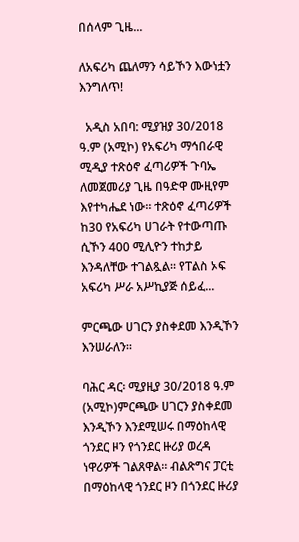በሰላም ጊዜ...

ለአፍሪካ ጨለማን ሳይኾን እውነቷን እንግለጥ!

  አዲስ አበባ: ሚያዝያ 30/2018 ዓ.ም (አሚኮ) የአፍሪካ ማኅበራዊ ሚዲያ ተጽዕኖ ፈጣሪዎች ጉባኤ ለመጀመሪያ ጊዜ በዓድዋ ሙዚየም እየተካሔደ ነው። ተጽዕኖ ፈጣሪዎች ከ30 የአፍሪካ ሀገራት የተውጣጡ ሲኾን 400 ሚሊዮን ተከታይ እንዳለቸው ተገልጿል። የፐልስ ኦፍ አፍሪካ ሥራ አሥኪያጅ ሰይፈ...

ምርጫው ሀገርን ያስቀደመ እንዲኾን እንሠራለን።

ባሕር ዳር፡ ሚያዚያ 30/2018 ዓ.ም (አሚኮ)ምርጫው ሀገርን ያስቀደመ እንዲኾን እንደሚሠሩ በማዕከላዊ ጎንደር ዞን የጎንደር ዙሪያ ወረዳ ነዋሪዎች ገልጸዋል። ብልጽግና ፓርቲ በማዕከላዊ ጎንደር ዞን በጎንደር ዙሪያ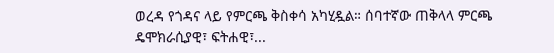ወረዳ የጎዳና ላይ የምርጫ ቅስቀሳ አካሂዷል። ሰባተኛው ጠቅላላ ምርጫ ዴሞክራሲያዊ፣ ፍትሐዊ፣...